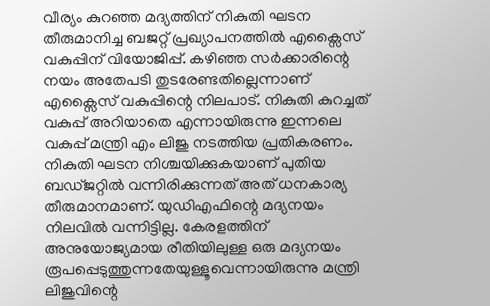വീര്യം കുറഞ്ഞ മദ്യത്തിന് നികുതി ഘടന തീരുമാനിച്ച ബജറ്റ് പ്രഖ്യാപനത്തിൽ എക്സൈസ് വകുപ്പിന് വിയോജിപ്പ്. കഴിഞ്ഞ സർക്കാരിന്റെ നയം അതേപടി തുടരേണ്ടതില്ലെന്നാണ് എക്സൈസ് വകുപ്പിന്റെ നിലപാട്. നികുതി കുറച്ചത് വകുപ്പ് അറിയാതെ എന്നായിരുന്നു ഇന്നലെ വകുപ്പ് മന്ത്രി എം ലിജു നടത്തിയ പ്രതികരണം. നികുതി ഘടന നിശ്ചയിക്കുകയാണ് പുതിയ ബഡ്ജറ്റിൽ വന്നിരിക്കുന്നത് അത് ധനകാര്യ തീരുമാനമാണ്. യുഡിഎഫിന്റെ മദ്യനയം നിലവിൽ വന്നിട്ടില്ല. കേരളത്തിന് അനുയോജ്യമായ രീതിയിലുള്ള ഒരു മദ്യനയം രൂപപ്പെടുത്തുന്നതേയുള്ളൂവെന്നായിരുന്നു മന്ത്രി ലിജുവിന്റെ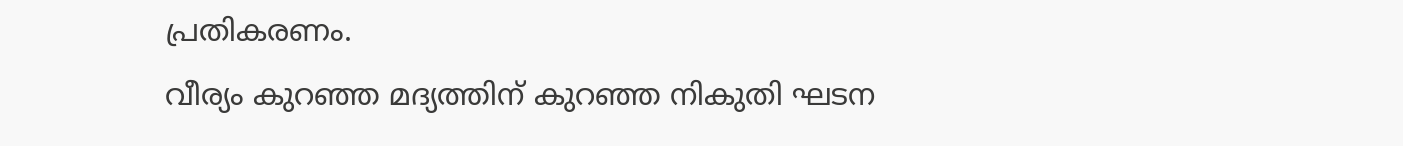പ്രതികരണം.
വീര്യം കുറഞ്ഞ മദ്യത്തിന് കുറഞ്ഞ നികുതി ഘടന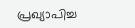പ്രഖ്യാപിച്ച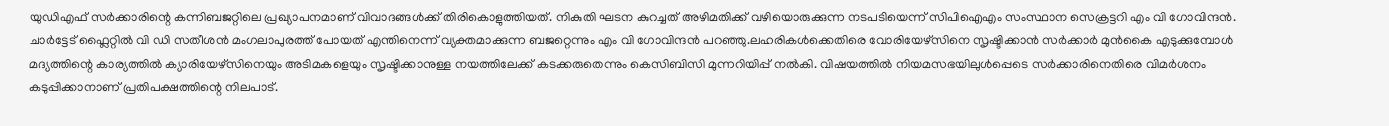യുഡിഎഫ് സർക്കാരിന്റെ കന്നിബജറ്റിലെ പ്രഖ്യാപനമാണ് വിവാദങ്ങൾക്ക് തിരികൊളുത്തിയത്. നികുതി ഘടന കുറച്ചത് അഴിമതിക്ക് വഴിയൊരുക്കുന്ന നടപടിയെന്ന് സിപിഐഎം സംസ്ഥാന സെക്രട്ടറി എം വി ഗോവിന്ദൻ. ചാർട്ടേട് ഫ്ലൈറ്റിൽ വി ഡി സതീശൻ മംഗലാപുരത്ത് പോയത് എന്തിനെന്ന് വ്യക്തമാക്കുന്ന ബജറ്റെന്നും എം വി ഗോവിന്ദൻ പറഞ്ഞു.ലഹരികൾക്കെതിരെ വോരിയേഴ്സിനെ സൃഷ്ടിക്കാൻ സർക്കാർ മുൻകൈ എടുക്കുമ്പോൾ മദ്യത്തിന്റെ കാര്യത്തിൽ ക്യാരിയേഴ്സിനെയും അടിമകളെയും സൃഷ്ടിക്കാനുള്ള നയത്തിലേക്ക് കടക്കരുതെന്നും കെസിബിസി മുന്നറിയിപ്പ് നൽകി. വിഷയത്തിൽ നിയമസഭയിലുൾപ്പെടെ സർക്കാരിനെതിരെ വിമർശനം കടുപ്പിക്കാനാണ് പ്രതിപക്ഷത്തിന്റെ നിലപാട്.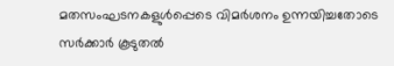മതസംഘടനകളുൾപ്പെടെ വിമർശനം ഉന്നയിച്ചതോടെ സർക്കാർ കൂടുതൽ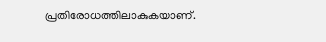പ്രതിരോധത്തിലാകുകയാണ്.